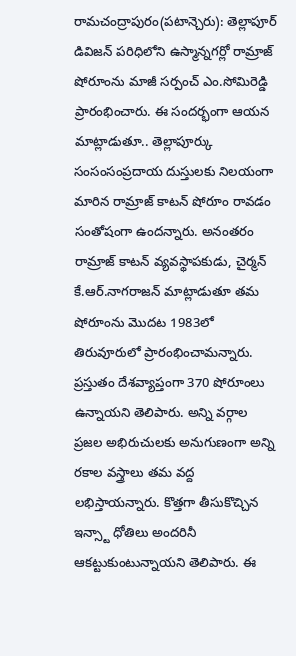రామచంద్రాపురం(పటాన్చెరు): తెల్లాపూర్ డివిజన్ పరిధిలోని ఉస్మాన్నగర్లో రామ్రాజ్ షోరూంను మాజీ సర్పంచ్ ఎం.సోమిరెడ్డి ప్రారంభించారు. ఈ సందర్భంగా ఆయన మాట్లాడుతూ.. తెల్లాపూర్కు సంసంసంప్రదాయ దుస్తులకు నిలయంగా మారిన రామ్రాజ్ కాటన్ షోరూం రావడం సంతోషంగా ఉందన్నారు. అనంతరం రామ్రాజ్ కాటన్ వ్యవస్థాపకుడు, చైర్మన్ కే.ఆర్.నాగరాజన్ మాట్లాడుతూ తమ షోరూంను మొదట 1983లో తిరువూరులో ప్రారంభించామన్నారు. ప్రస్తుతం దేశవ్యాప్తంగా 370 షోరూంలు ఉన్నాయని తెలిపారు. అన్ని వర్గాల ప్రజల అభిరుచులకు అనుగుణంగా అన్ని రకాల వస్త్రాలు తమ వద్ద లభిస్తాయన్నారు. కొత్తగా తీసుకొచ్చిన ఇన్స్టా ధోతిలు అందరినీ ఆకట్టుకుంటున్నాయని తెలిపారు. ఈ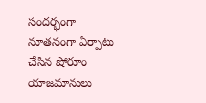సందర్భంగా నూతనంగా ఏర్పాటు చేసిన షోరూం యాజమానులు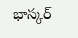భాస్కర్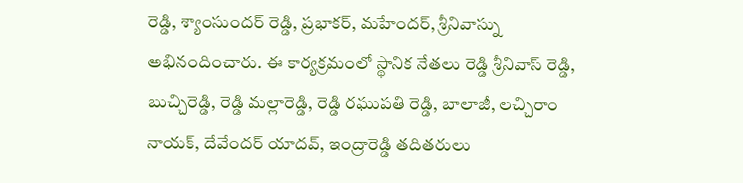రెడ్డి, శ్యాంసుందర్ రెడ్డి, ప్రభాకర్, మహేందర్, శ్రీనివాస్ను అభినందించారు. ఈ కార్యక్రమంలో స్థానిక నేతలు రెడ్డి శ్రీనివాస్ రెడ్డి, బుచ్చిరెడ్డి, రెడ్డి మల్లారెడ్డి, రెడ్డి రఘుపతి రెడ్డి, బాలాజీ, లచ్చిరాం నాయక్, దేవేందర్ యాదవ్, ఇంద్రారెడ్డి తదితరులు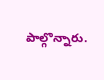పాల్గొన్నారు.